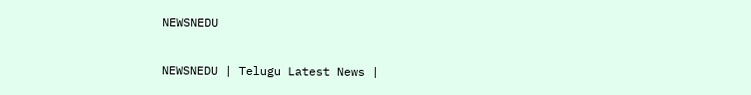NEWSNEDU

NEWSNEDU | Telugu Latest News |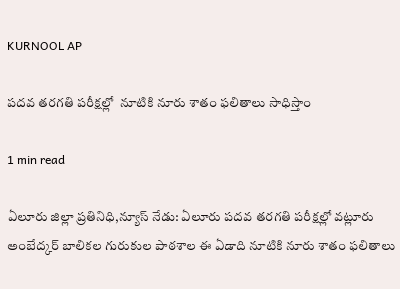KURNOOL AP

పదవ తరగతి పరీక్షల్లో  నూటికి నూరు శాతం ఫలితాలు సాధిస్తాం

1 min read

ఏలూరు జిల్లా ప్రతినిధి,న్యూస్ నేడు: ఏలూరు పదవ తరగతి పరీక్షల్లో వట్లూరు అంబేద్కర్ బాలికల గురుకుల పాఠశాల ఈ ఏడాది నూటికి నూరు శాతం ఫలితాలు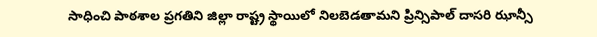సాధించి పాఠశాల ప్రగతిని జిల్లా రాష్ట్ర స్థాయిలో నిలబెడతామని ప్రిన్సిపాల్ దాసరి ఝాన్సీ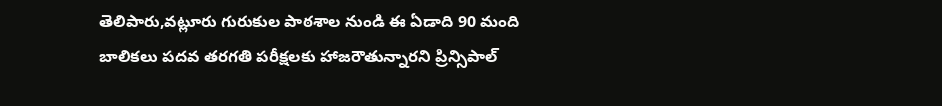తెలిపారు,వట్లూరు గురుకుల పాఠశాల నుండి ఈ ఏడాది 90 మంది బాలికలు పదవ తరగతి పరీక్షలకు హాజరౌతున్నారని ప్రిన్సిపాల్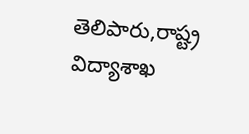తెలిపారు,రాష్ట్ర విద్యాశాఖ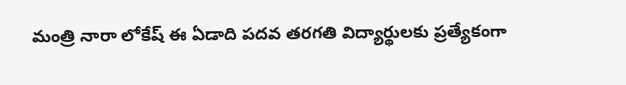మంత్రి నారా లోకేష్ ఈ ఏడాది పదవ తరగతి విద్యార్థులకు ప్రత్యేకంగా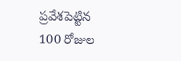ప్రవేశపెట్టిన 100 రోజుల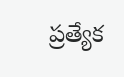ప్రత్యేక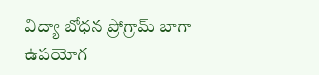విద్యా బోధన ప్రోగ్రామ్ బాగా ఉపయోగ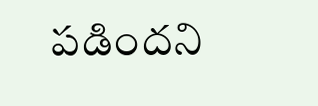పడిందని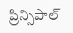ప్రిన్సిపాల్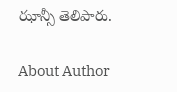ఝాన్సీ తెలిపారు.

About Author